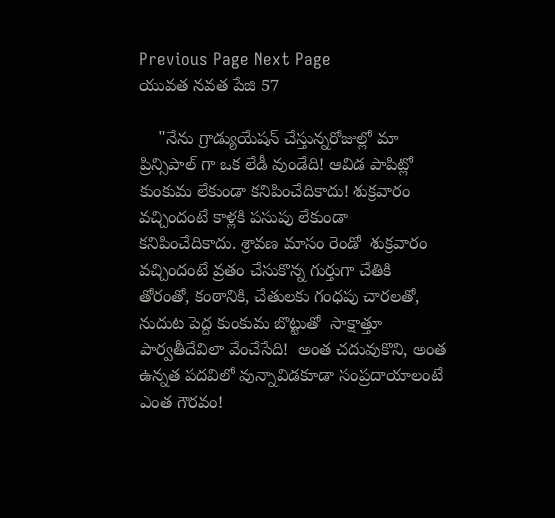Previous Page Next Page
యువత నవత పేజి 57

    "నేను గ్రాడ్యుయేషన్ చేస్తున్నరోజుల్లో మా ప్రిన్సిపాల్ గా ఒక లేడీ వుండేది! ఆవిడ పాపిట్లో కుంకుమ లేకుండా కనిపించేదికాదు! శుక్రవారం వచ్చిందంటే కాళ్లకి పసుపు లేకుండా కనిపించేదికాదు. శ్రావణ మాసం రెండో  శుక్రవారం వచ్చిందంటే వ్రతం చేసుకొన్న గుర్తుగా చేతికి తోరంతో, కంఠానికి, చేతులకు గంధపు చారలతో, నుదుట పెద్ద కుంకుమ బొట్టుతో  సాక్షాత్తూ పార్వతీదేవిలా వేంచేసేది!  అంత చదువుకొని, అంత ఉన్నత పదవిలో వున్నావిడకూడా సంప్రదాయాలంటే ఎంత గౌరవం!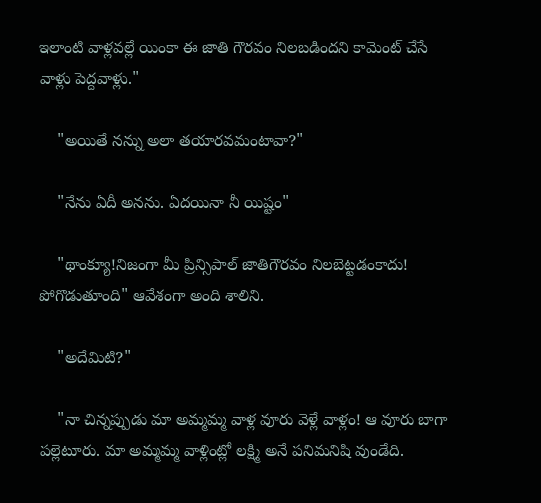ఇలాంటి వాళ్లవల్లే యింకా ఈ జాతి గౌరవం నిలబడిందని కామెంట్ చేసే వాళ్లు పెద్దవాళ్లు."

    "అయితే నన్ను అలా తయారవమంటావా?"

    "నేను ఏదీ అనను. ఏదయినా నీ యిష్టం"

    "థాంక్యూ!నిజంగా మీ ప్రిన్సిపాల్ జాతిగౌరవం నిలబెట్టడంకాదు! పోగొడుతూంది" ఆవేశంగా అంది శాలిని.

    "అదేమిటి?"

    "నా చిన్నప్పుడు మా అమ్మమ్మ వాళ్ల వూరు వెళ్లే వాళ్లం! ఆ వూరు బాగా పల్లెటూరు. మా అమ్మమ్మ వాళ్లింట్లో లక్ష్మి అనే పనిమనిషి వుండేది.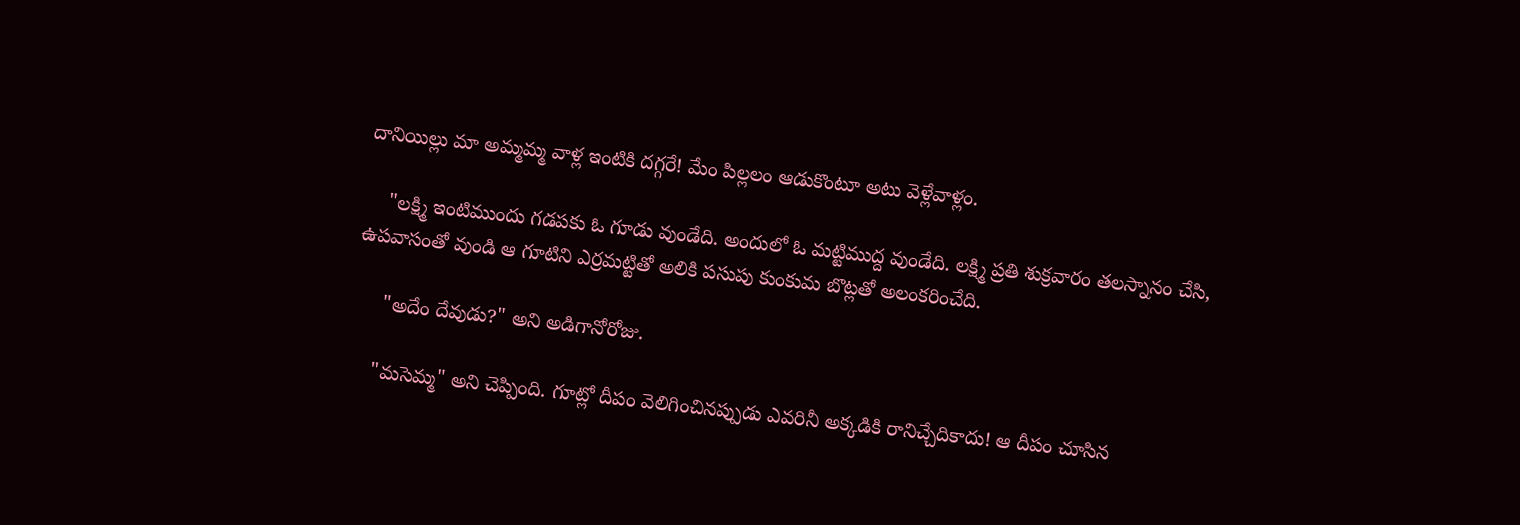దానియిల్లు మా అమ్మమ్మ వాళ్ల ఇంటికి దగ్గరే! మేం పిల్లలం ఆడుకొంటూ అటు వెళ్లేవాళ్లం.

    "లక్ష్మి ఇంటిముందు గడపకు ఓ గూడు వుండేది. అందులో ఓ మట్టిముద్ద వుండేది. లక్ష్మి ప్రతి శుక్రవారం తలస్నానం చేసి, ఉపవాసంతో వుండి ఆ గూటిని ఎర్రమట్టితో అలికి పసుపు కుంకుమ బొట్లతో అలంకరించేది.

     "అదేం దేవుడు?" అని అడిగానోరోజు.

    "మసెమ్మ" అని చెప్పింది. గూట్లో దీపం వెలిగించినప్పుడు ఎవరినీ అక్కడికి రానిచ్చేదికాదు! ఆ దీపం చూసిన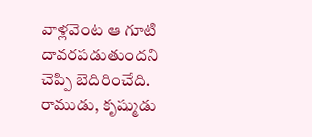వాళ్లవెంట ఆ గూటి దావరపడుతుందని  చెప్పి బెదిరించేది. రాముడు, కృష్ముడు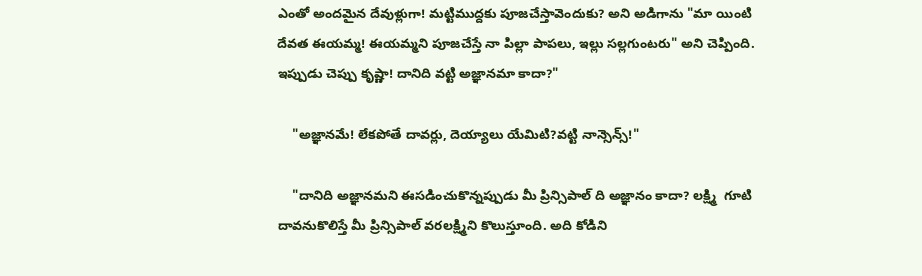ఎంతో అందమైన దేవుళ్లుగా! మట్టిముద్దకు పూజచేస్తావెందుకు? అని అడిగాను "మా యింటి  దేవత ఈయమ్మ! ఈయమ్మని పూజచేస్తే నా పిల్లా పాపలు, ఇల్లు సల్లగుంటరు" అని చెప్పింది. ఇప్పుడు చెప్పు కృష్ణా! దానిది వట్టి అజ్ఞానమా కాదా?"

    "అజ్ఞానమే! లేకపోతే దావర్లు, దెయ్యాలు యేమిటి?వట్టి నాన్సెన్స్!"

    "దానిది అజ్ఞానమని ఈసడించుకొన్నప్పుడు మీ ప్రిన్సిపాల్ ది అజ్ఞానం కాదా? లక్ష్మి  గూటి దావనుకొలిస్తే మీ ప్రిన్సిపాల్ వరలక్ష్మిని కొలుస్తూంది. అది కోడిని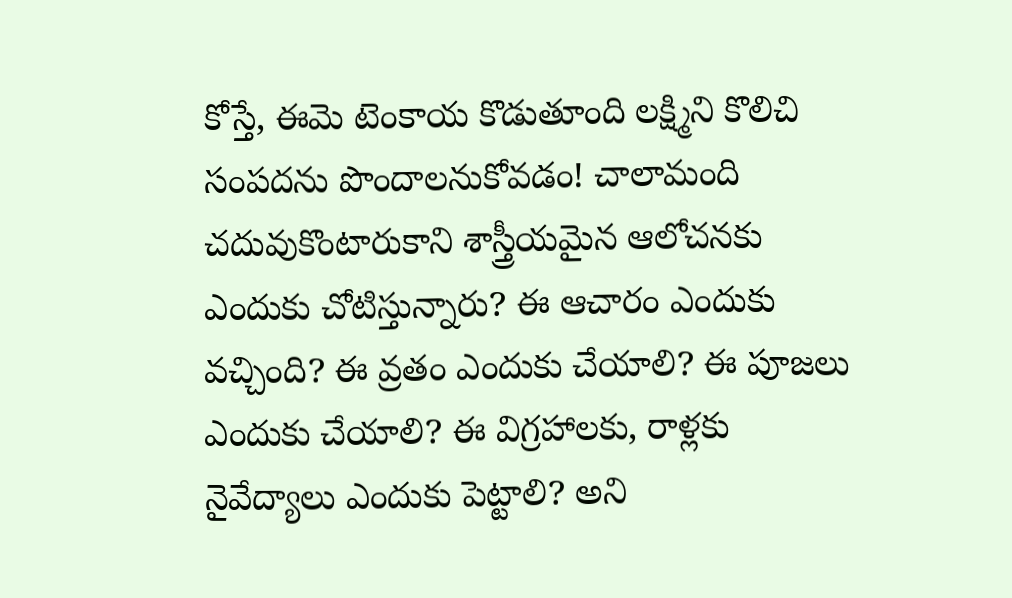కోస్తే, ఈమె టెంకాయ కొడుతూంది లక్ష్మిని కొలిచి సంపదను పొందాలనుకోవడం! చాలామంది చదువుకొంటారుకాని శాస్త్రీయమైన ఆలోచనకు ఎందుకు చోటిస్తున్నారు? ఈ ఆచారం ఎందుకు వచ్చింది? ఈ వ్రతం ఎందుకు చేయాలి? ఈ పూజలు ఎందుకు చేయాలి? ఈ విగ్రహాలకు, రాళ్లకు నైవేద్యాలు ఎందుకు పెట్టాలి? అని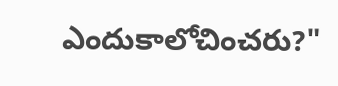ఎందుకాలోచించరు?"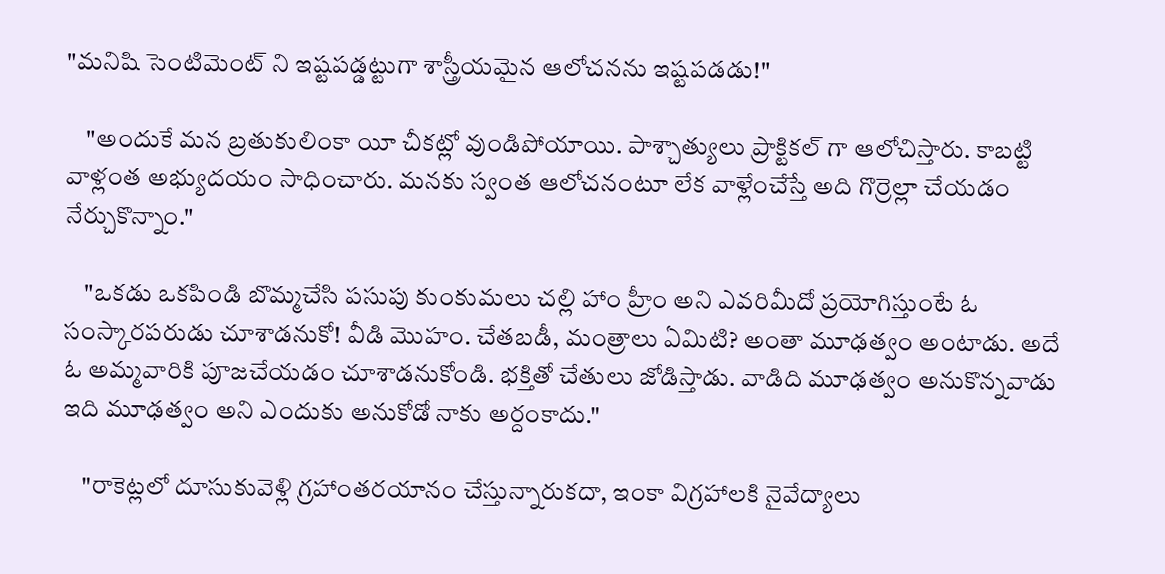"మనిషి సెంటిమెంట్ ని ఇష్టపడ్డట్టుగా శాస్త్రీయమైన ఆలోచనను ఇష్టపడడు!"

    "అందుకే మన బ్రతుకులింకా యీ చీకట్లో వుండిపోయాయి. పాశ్చాత్యులు ప్రాక్టికల్ గా ఆలోచిస్తారు. కాబట్టి వాళ్లంత అభ్యుదయం సాధించారు. మనకు స్వంత ఆలోచనంటూ లేక వాళ్లేంచేస్తే అది గొర్రెల్లా చేయడం నేర్చుకొన్నాం."

    "ఒకడు ఒకపిండి బొమ్మచేసి పసుపు కుంకుమలు చల్లి హాం హ్రీం అని ఎవరిమీదో ప్రయోగిస్తుంటే ఓ సంస్కారపరుడు చూశాడనుకో! వీడి మొహం. చేతబడీ, మంత్రాలు ఏమిటి? అంతా మూఢత్వం అంటాడు. అదే ఓ అమ్మవారికి పూజచేయడం చూశాడనుకోండి. భక్తితో చేతులు జోడిస్తాడు. వాడిది మూఢత్వం అనుకొన్నవాడు ఇది మూఢత్వం అని ఎందుకు అనుకోడో నాకు అర్దంకాదు."

    "రాకెట్లలో దూసుకువెళ్లి గ్రహాంతరయానం చేస్తున్నారుకదా, ఇంకా విగ్రహాలకి నైవేద్యాలు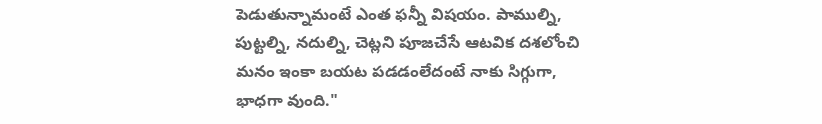పెడుతున్నామంటే ఎంత ఫన్నీ విషయం. పాముల్ని, పుట్టల్ని, నదుల్ని, చెట్లని పూజచేసే ఆటవిక దశలోంచి  మనం ఇంకా బయట పడడంలేదంటే నాకు సిగ్గుగా, భాధగా వుంది."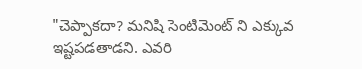"చెప్పాకదా? మనిషి సెంటిమెంట్ ని ఎక్కువ ఇష్టపడతాడని. ఎవరి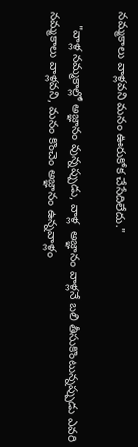నమ్మకాలు వాళ్లవని మనం ఊరుకోక చేసేదిలేదు."

    "వాళ్ల నమ్మకాల్లో అజ్ఞానం వున్నప్పుడు, వాళ్ల  అజ్ఞానం వాళ్లనే బలి తీసుకొంటున్నప్పుడు ఎవరి నమ్మకాలు వాళ్లవని, మనం కొంచెం అజ్ఞానం ఉన్నవాళ్లం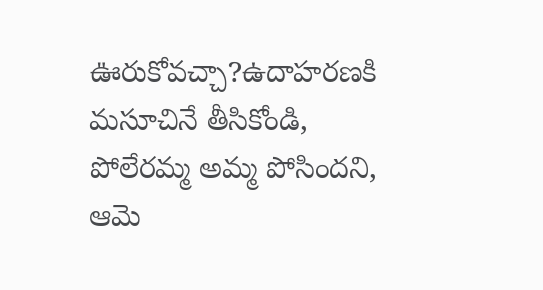ఊరుకోవచ్చా?ఉదాహరణకి మసూచినే తీసికోండి, పోలేరమ్మ అమ్మ పోసిందని, ఆమె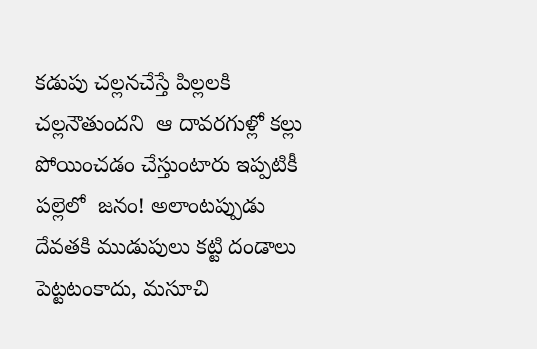కడుపు చల్లనచేస్తే పిల్లలకి చల్లనౌతుందని  ఆ దావరగుళ్లో కల్లు పోయించడం చేస్తుంటారు ఇప్పటికీ పల్లెలో  జనం! అలాంటప్పుడు దేవతకి ముడుపులు కట్టి దండాలు  పెట్టటంకాదు, మసూచి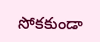సోకకుండా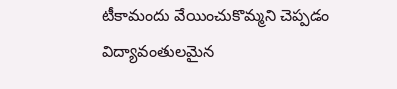టీకామందు వేయించుకొమ్మని చెప్పడం విద్యావంతులమైన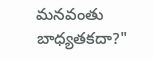మనవంతు బాధ్యతకదా?"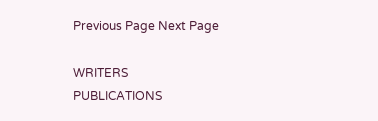Previous Page Next Page

WRITERS
PUBLICATIONS